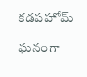కడపహోమ్

ఘనంగా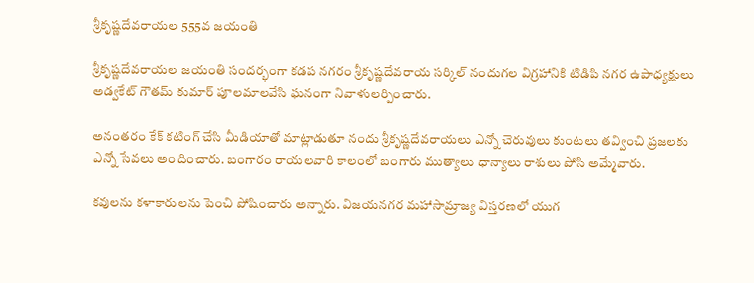శ్రీకృష్ణదేవరాయల 555వ జయంతి

శ్రీకృష్ణదేవరాయల జయంతి సందర్భంగా కడప నగరం శ్రీకృష్ణదేవరాయ సర్కిల్ నందుగల విగ్రహానికి టిడిపి నగర ఉపాధ్యక్షులు అడ్వకేట్ గౌతమ్ కుమార్ పూలమాలవేసి ఘనంగా నివాళులర్పించారు.

అనంతరం కేక్ కటింగ్ చేసి మీడియాతో మాట్లాడుతూ నందు శ్రీకృష్ణదేవరాయలు ఎన్నో చెరువులు కుంటలు తవ్వించి ప్రజలకు ఎన్నో సేవలు అందించారు. బంగారం రాయలవారి కాలంలో బంగారు ముత్యాలు ధాన్యాలు రాశులు పోసి అమ్మేవారు.

కవులను కళాకారులను పెంచి పోషించారు అన్నారు. విజయనగర మహాసామ్రాజ్య విస్తరణలో యుగ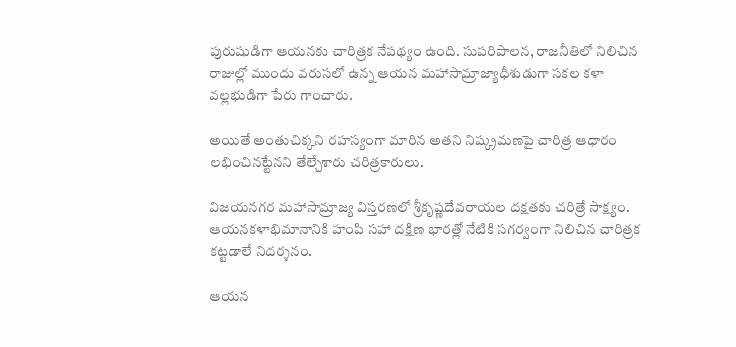పురుషుడిగా ఆయనకు చారిత్రక నేపథ్యం ఉంది. సుపరిపాలన, రాజనీతిలో నిలిచిన రాజుల్లో ముందు వరుసలో ఉన్న ఆయన మహాసామ్రాజ్యాధీశుడుగా సకల కళా వల్లభుడిగా పేరు గాంచారు.

అయితే అంతుచిక్కని రహస్యంగా మారిన అతని నిష్క్రమణపై చారిత్ర ఆధారం లభించినట్టేనని తేల్చేశారు చరిత్రకారులు.

విజయనగర మహాసామ్రాజ్య విస్తరణలో శ్రీకృష్ణదేవరాయల దక్షతకు చరిత్రే సాక్ష్యం. ఆయనకళాభిమానానికి హంపి సహా దక్షిణ భారత్లో నేటికి సగర్వంగా నిలిచిన చారిత్రక కట్టడాలే నిదర్శనం.

ఆయన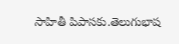సాహితీ పిపాసకు.తెలుగుభాష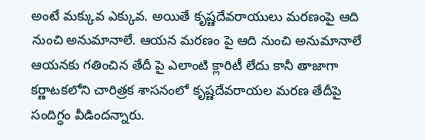అంటే మక్కువ ఎక్కువ. అయితే కృష్ణదేవరాయులు మరణంపై ఆది నుంచి అనుమానాలే. ఆయన మరణం పై ఆది నుంచి అనుమానాలే ఆయనకు గతించిన తేదీ పై ఎలాంటి క్లారిటీ లేదు కానీ తాజాగా కర్ణాటకలోని చారిత్రక శాసనంలో కృష్ణదేవరాయల మరణ తేదీపై సందిగ్ధం వీడిందన్నారు.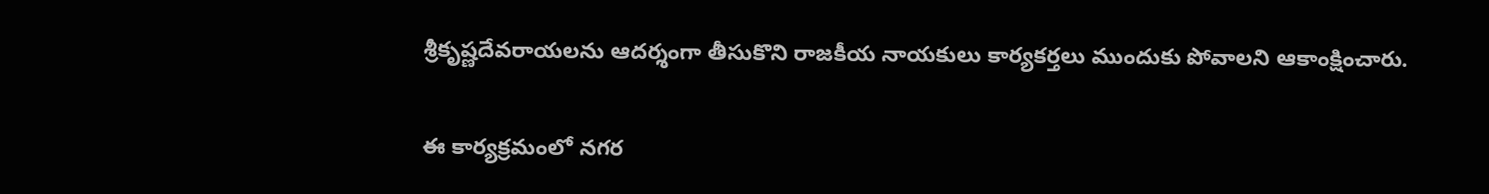శ్రీకృష్ణదేవరాయలను ఆదర్శంగా తీసుకొని రాజకీయ నాయకులు కార్యకర్తలు ముందుకు పోవాలని ఆకాంక్షించారు.

ఈ కార్యక్రమంలో నగర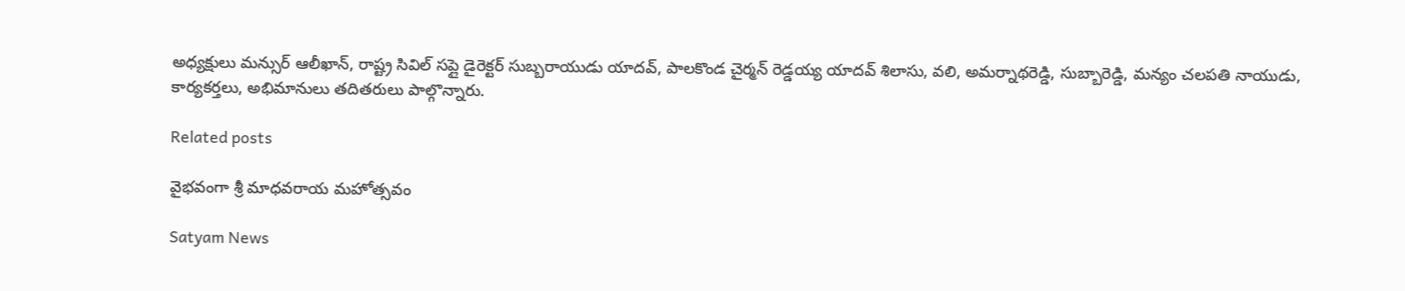అధ్యక్షులు మన్సుర్ ఆలీఖాన్, రాష్ట్ర సివిల్ సప్లై డైరెక్టర్ సుబ్బరాయుడు యాదవ్, పాలకొండ చైర్మన్ రెడ్డయ్య యాదవ్ శిలాసు, వలి, అమర్నాథరెడ్డి, సుబ్బారెడ్డి, మన్యం చలపతి నాయుడు, కార్యకర్తలు, అభిమానులు తదితరులు పాల్గొన్నారు.

Related posts

వైభవంగా శ్రీ మాధవరాయ మహోత్సవం

Satyam News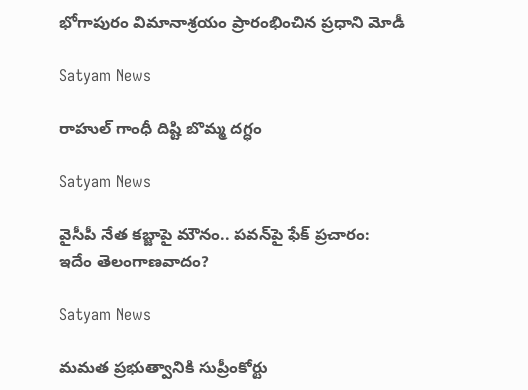భోగాపురం విమానాశ్రయం ప్రారంభించిన ప్రధాని మోడీ

Satyam News

రాహుల్ గాంధీ దిష్టి బొమ్మ దగ్ధం

Satyam News

వైసీపీ నేత కబ్జాపై మౌనం.. పవన్‌పై ఫేక్‌ ప్రచారం: ఇదేం తెలంగాణవాదం?

Satyam News

మమత ప్రభుత్వానికి సుప్రీంకోర్టు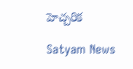హెచ్చరిక

Satyam News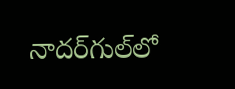నాదర్‌గుల్‌లో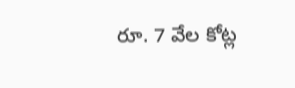రూ. 7 వేల కోట్ల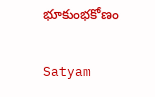భూకుంభకోణం

Satyam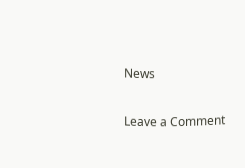News

Leave a Comment